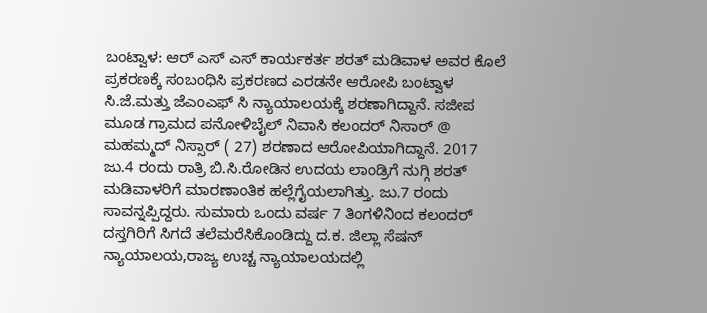ಬಂಟ್ವಾಳ: ಆರ್ ಎಸ್ ಎಸ್ ಕಾರ್ಯಕರ್ತ ಶರತ್ ಮಡಿವಾಳ ಅವರ ಕೊಲೆ ಪ್ರಕರಣಕ್ಕೆ ಸಂಬಂಧಿಸಿ ಪ್ರಕರಣದ ಎರಡನೇ ಆರೋಪಿ ಬಂಟ್ವಾಳ ಸಿ.ಜೆ.ಮತ್ತು ಜೆಎಂಎಫ್ ಸಿ ನ್ಯಾಯಾಲಯಕ್ಕೆ ಶರಣಾಗಿದ್ದಾನೆ. ಸಜೀಪ ಮೂಡ ಗ್ರಾಮದ ಪನೋಳಿಬೈಲ್ ನಿವಾಸಿ ಕಲಂದರ್ ನಿಸಾರ್ @ ಮಹಮ್ಮದ್ ನಿಸ್ಸಾರ್ ( 27) ಶರಣಾದ ಆರೋಪಿಯಾಗಿದ್ದಾನೆ. 2017 ಜು.4 ರಂದು ರಾತ್ರಿ ಬಿ.ಸಿ.ರೋಡಿನ ಉದಯ ಲಾಂಡ್ರಿಗೆ ನುಗ್ಗಿ ಶರತ್ ಮಡಿವಾಳರಿಗೆ ಮಾರಣಾಂತಿಕ ಹಲ್ಲೆಗೈಯಲಾಗಿತ್ತು. ಜು.7 ರಂದು ಸಾವನ್ನಪ್ಪಿದ್ದರು. ಸುಮಾರು ಒಂದು ವರ್ಷ 7 ತಿಂಗಳಿನಿಂದ ಕಲಂದರ್ ದಸ್ತಗಿರಿಗೆ ಸಿಗದೆ ತಲೆಮರೆಸಿಕೊಂಡಿದ್ದು ದ.ಕ. ಜಿಲ್ಲಾ ಸೆಷನ್ ನ್ಯಾಯಾಲಯ,ರಾಜ್ಯ ಉಚ್ಚ ನ್ಯಾಯಾಲಯದಲ್ಲಿ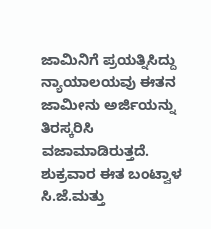ಜಾಮಿನಿಗೆ ಪ್ರಯತ್ನಿಸಿದ್ದು ನ್ಯಾಯಾಲಯವು ಈತನ ಜಾಮೀನು ಅರ್ಜಿಯನ್ನು ತಿರಸ್ಕರಿಸಿ ವಜಾಮಾಡಿರುತ್ತದೆ. ಶುಕ್ರವಾರ ಈತ ಬಂಟ್ವಾಳ ಸಿ.ಜೆ.ಮತ್ತು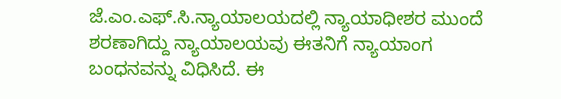ಜೆ.ಎಂ.ಎಫ್.ಸಿ.ನ್ಯಾಯಾಲಯದಲ್ಲಿ ನ್ಯಾಯಾಧೀಶರ ಮುಂದೆ ಶರಣಾಗಿದ್ದು ನ್ಯಾಯಾಲಯವು ಈತನಿಗೆ ನ್ಯಾಯಾಂಗ ಬಂಧನವನ್ನು ವಿಧಿಸಿದೆ. ಈ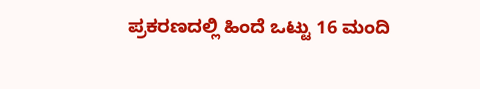ಪ್ರಕರಣದಲ್ಲಿ ಹಿಂದೆ ಒಟ್ಟು 16 ಮಂದಿ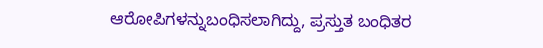ಆರೋಪಿಗಳನ್ನುಬಂಧಿಸಲಾಗಿದ್ದು, ಪ್ರಸ್ತುತ ಬಂಧಿತರ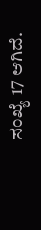ಸಂಖ್ಯೆ 17 ಆಗಿದೆ.